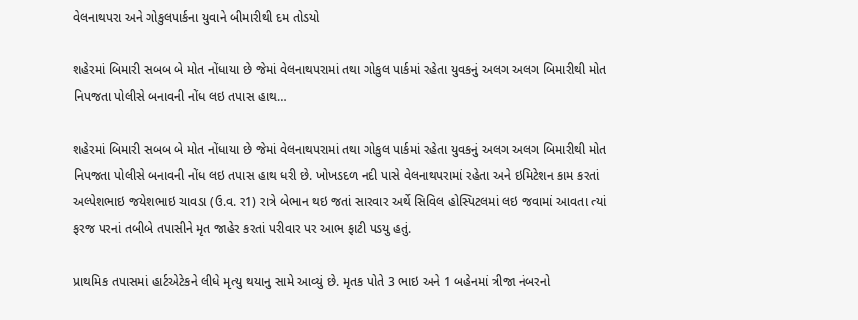વેલનાથપરા અને ગોકુલપાર્કના યુવાને બીમારીથી દમ તોડયો

શહેરમાં બિમારી સબબ બે મોત નોંધાયા છે જેમાં વેલનાથપરામાં તથા ગોકુલ પાર્કમાં રહેતા યુવકનું અલગ અલગ બિમારીથી મોત નિપજતા પોલીસે બનાવની નોંધ લઇ તપાસ હાથ…

શહેરમાં બિમારી સબબ બે મોત નોંધાયા છે જેમાં વેલનાથપરામાં તથા ગોકુલ પાર્કમાં રહેતા યુવકનું અલગ અલગ બિમારીથી મોત નિપજતા પોલીસે બનાવની નોંધ લઇ તપાસ હાથ ધરી છે. ખોખડદળ નદી પાસે વેલનાથપરામાં રહેતા અને ઇમિટેશન કામ કરતાં અલ્પેશભાઇ જયેશભાઇ ચાવડા (ઉ.વ. ર1) રાત્રે બેભાન થઇ જતાં સારવાર અર્થે સિવિલ હોસ્પિટલમાં લઇ જવામાં આવતા ત્યાં ફરજ પરનાં તબીબે તપાસીને મૃત જાહેર કરતાં પરીવાર પર આભ ફાટી પડયુ હતું.

પ્રાથમિક તપાસમાં હાર્ટએટેકને લીધે મૃત્યુ થયાનુ સામે આવ્યું છે. મૃતક પોતે 3 ભાઇ અને 1 બહેનમાં ત્રીજા નંબરનો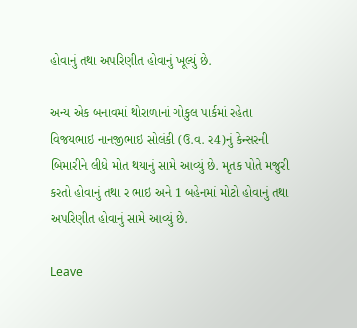હોવાનું તથા અપરિણીત હોવાનું ખૂલ્યું છે.

અન્ય એક બનાવમાં થોરાળાનાં ગોકુલ પાર્કમાં રહેતા વિજયભાઇ નાનજીભાઇ સોલંકી (ઉ.વ. ર4)નું કેન્સરની બિમારીને લીધે મોત થયાનું સામે આવ્યું છે. મૃતક પોતે મજુરી કરતો હોવાનું તથા ર ભાઇ અને 1 બહેનમાં મોટો હોવાનું તથા અપરિણીત હોવાનું સામે આવ્યું છે.

Leave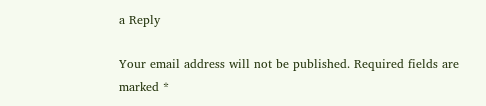a Reply

Your email address will not be published. Required fields are marked *